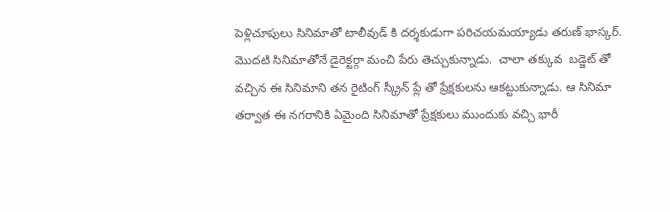పెళ్లిచూపులు సినిమాతో టాలీవుడ్ కి దర్శకుడుగా పరిచయమయ్యాడు తరుణ్ భాస్కర్.  మొదటి సినిమాతోనే డైరెక్టర్గా మంచి పేరు తెచ్చుకున్నాడు.  చాలా తక్కువ  బడ్జెట్ తో వచ్చిన ఈ సినిమాని తన రైటింగ్ స్క్రీన్ ప్లే తో ప్రేక్షకులను ఆకట్టుకున్నాడు. ఆ సినిమా తర్వాత ఈ నగరానికి ఏమైంది సినిమాతో ప్రేక్షకులు ముందుకు వచ్చి భారీ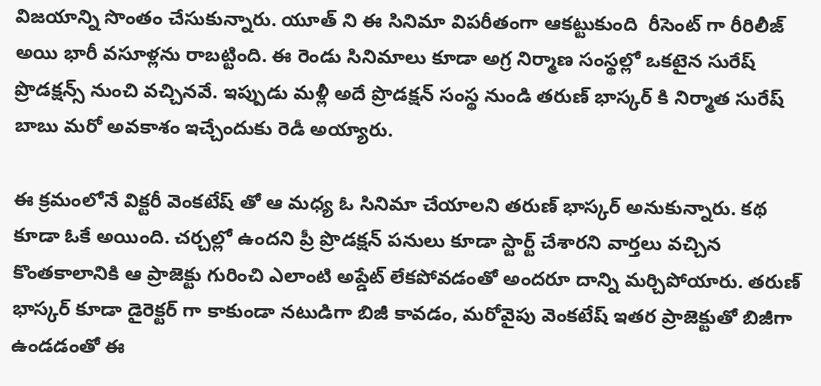విజయాన్ని సొంతం చేసుకున్నారు. యూత్ ని ఈ సినిమా విపరీతంగా ఆకట్టుకుంది  రీసెంట్ గా రీరిలీజ్ అయి భారీ వసూళ్లను రాబట్టింది. ఈ రెండు సినిమాలు కూడా అగ్ర నిర్మాణ సంస్థల్లో ఒకటైన సురేష్ ప్రొడక్షన్స్ నుంచి వచ్చినవే. ఇప్పుడు మళ్లీ అదే ప్రొడక్షన్ సంస్థ నుండి తరుణ్ భాస్కర్ కి నిర్మాత సురేష్ బాబు మరో అవకాశం ఇచ్చేందుకు రెడీ అయ్యారు.

ఈ క్రమంలోనే విక్టరీ వెంకటేష్ తో ఆ మధ్య ఓ సినిమా చేయాలని తరుణ్ భాస్కర్ అనుకున్నారు. కథ కూడా ఓకే అయింది. చర్చల్లో ఉందని ప్రీ ప్రొడక్షన్ పనులు కూడా స్టార్ట్ చేశారని వార్తలు వచ్చిన కొంతకాలానికి ఆ ప్రాజెక్టు గురించి ఎలాంటి అప్డేట్ లేకపోవడంతో అందరూ దాన్ని మర్చిపోయారు. తరుణ్ భాస్కర్ కూడా డైరెక్టర్ గా కాకుండా నటుడిగా బిజీ కావడం, మరోవైపు వెంకటేష్ ఇతర ప్రాజెక్టుతో బిజీగా ఉండడంతో ఈ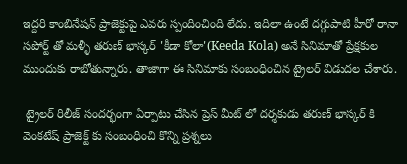ఇద్దరి కాంబినేషన్ ప్రాజెక్టుపై ఎవరు స్పందించింది లేదు. ఇదిలా ఉంటే దగ్గుపాటి హీరో రానా సపోర్ట్ తో మళ్ళీ తరుణ్ భాస్కర్ 'కీడా కోలా'(Keeda Kola) అనే సినిమాతో ప్రేక్షకుల ముందుకు రాబోతున్నారు. తాజాగా ఈ సినిమాకు సంబంధించిన ట్రైలర్ విడుదల చేశారు.

 ట్రైలర్ రిలీజ్ సందర్భంగా ఏర్పాటు చేసిన ప్రెస్ మీట్ లో దర్శకుడు తరుణ్ భాస్కర్ కి వెంకటేష్ ప్రాజెక్ట్ కు సంబంధించి కొన్ని ప్రశ్నలు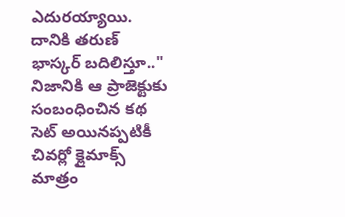ఎదురయ్యాయి. దానికి తరుణ్ భాస్కర్ బదిలిస్తూ.." నిజానికి ఆ ప్రాజెక్టుకు సంబంధించిన కథ సెట్ అయినప్పటికీ చివర్లో క్లైమాక్స్ మాత్రం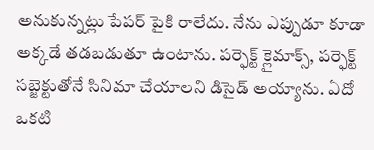అనుకున్నట్లు పేపర్ పైకి రాలేదు. నేను ఎప్పుడూ కూడా అక్కడే తడబడుతూ ఉంటాను. పర్ఫెక్ట్ క్లైమాక్స్, పర్ఫెక్ట్ సబ్జెక్టుతోనే సినిమా చేయాలని డిసైడ్ అయ్యాను. ఏదో ఒకటి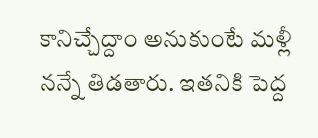కానిచ్చేద్దాం అనుకుంటే మళ్లీ నన్నే తిడతారు. ఇతనికి పెద్ద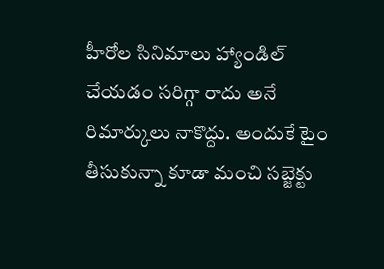హీరోల సినిమాలు హ్యాండిల్ చేయడం సరిగ్గా రాదు అనే రిమార్కులు నాకొద్దు. అందుకే టైం తీసుకున్నా కూడా మంచి సబ్జెక్టు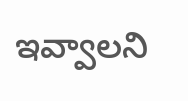ఇవ్వాలని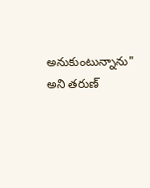అనుకుంటున్నాను" అని తరుణ్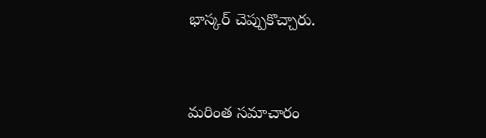భాస్కర్ చెప్పుకొచ్చారు.


మరింత సమాచారం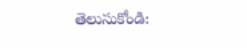తెలుసుకోండి: